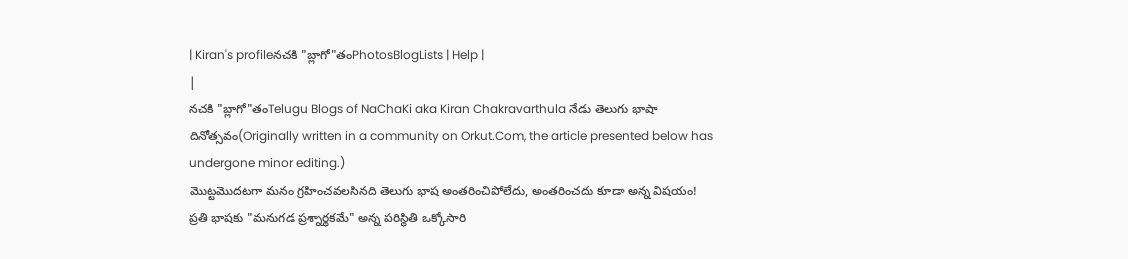| Kiran's profileనచకి "బ్లాగో"తంPhotosBlogLists | Help |
|
నచకి "బ్లాగో"తంTelugu Blogs of NaChaKi aka Kiran Chakravarthula నేడు తెలుగు భాషా దినోత్సవం(Originally written in a community on Orkut.Com, the article presented below has undergone minor editing.)
మొట్టమొదటగా మనం గ్రహించవలసినది తెలుగు భాష అంతరించిపోలేదు, అంతరించదు కూడా అన్న విషయం!
ప్రతి భాషకు "మనుగడ ప్రశ్నార్థకమే" అన్న పరిస్థితి ఒక్కోసారి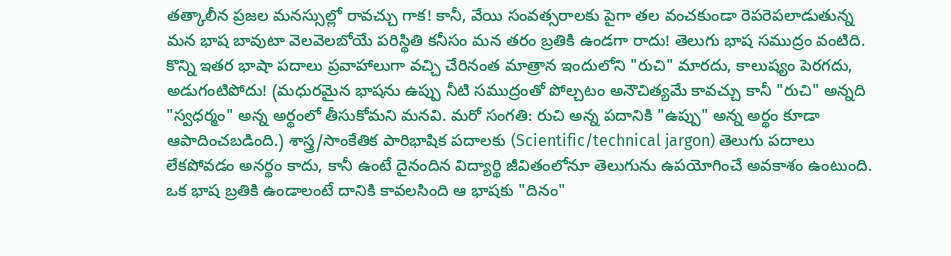తత్కాలీన ప్రజల మనస్సుల్లో రావచ్చు గాక! కానీ, వేయి సంవత్సరాలకు పైగా తల వంచకుండా రెపరెపలాడుతున్న మన భాష బావుటా వెలవెలబోయే పరిస్థితి కనీసం మన తరం బ్రతికి ఉండగా రాదు! తెలుగు భాష సముద్రం వంటిది. కొన్ని ఇతర భాషా పదాలు ప్రవాహాలుగా వచ్చి చేరినంత మాత్రాన ఇందులోని "రుచి" మారదు, కాలుష్యం పెరగదు, అడుగంటిపోదు! (మధురమైన భాషను ఉప్పు నీటి సముద్రంతో పోల్చటం అనౌచిత్యమే కావచ్చు కానీ "రుచి" అన్నది "స్వధర్మం" అన్న అర్థంలో తీసుకోమని మనవి. మరో సంగతి: రుచి అన్న పదానికి "ఉప్పు" అన్న అర్థం కూడా ఆపాదించబడింది.) శాస్త్ర/సాంకేతిక పారిభాషిక పదాలకు (Scientific/technical jargon) తెలుగు పదాలు లేకపోవడం అనర్థం కాదు, కానీ ఉంటే దైనందిన విద్యార్థి జీవితంలోనూ తెలుగును ఉపయోగించే అవకాశం ఉంటుంది. ఒక భాష బ్రతికి ఉండాలంటే దానికి కావలసింది ఆ భాషకు "దినం"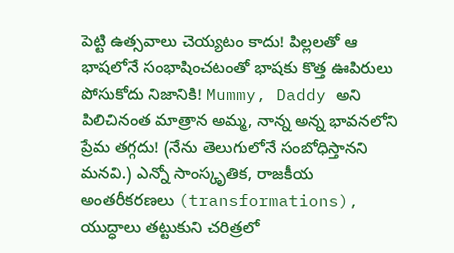పెట్టి ఉత్సవాలు చెయ్యటం కాదు! పిల్లలతో ఆ భాషలోనే సంభాషించటంతో భాషకు కొత్త ఊపిరులు పోసుకోదు నిజానికి! Mummy, Daddy అని పిలిచినంత మాత్రాన అమ్మ, నాన్న అన్న భావనలోని ప్రేమ తగ్గదు! (నేను తెలుగులోనే సంబోధిస్తానని మనవి.) ఎన్నో సాంస్కృతిక, రాజకీయ అంతరీకరణలు (transformations), యుద్ధాలు తట్టుకుని చరిత్రలో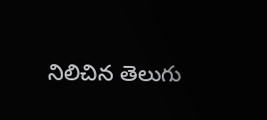నిలిచిన తెలుగు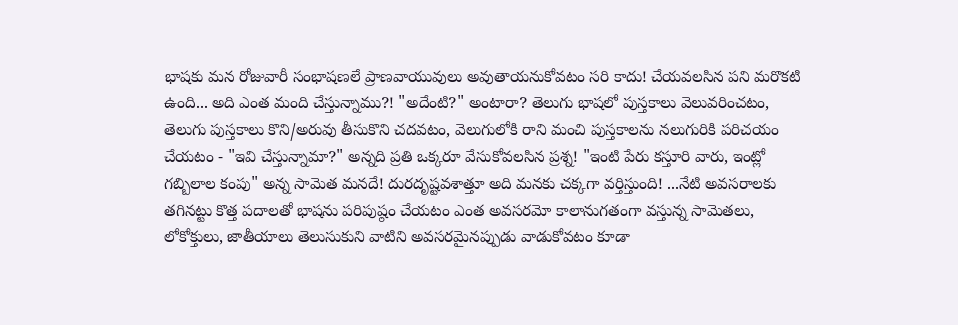భాషకు మన రోజువారీ సంభాషణలే ప్రాణవాయువులు అవుతాయనుకోవటం సరి కాదు! చేయవలసిన పని మరొకటి ఉంది... అది ఎంత మంది చేస్తున్నాము?! "అదేంటి?" అంటారా? తెలుగు భాషలో పుస్తకాలు వెలువరించటం, తెలుగు పుస్తకాలు కొని/అరువు తీసుకొని చదవటం, వెలుగులోకి రాని మంచి పుస్తకాలను నలుగురికి పరిచయం చేయటం - "ఇవి చేస్తున్నామా?" అన్నది ప్రతి ఒక్కరూ వేసుకోవలసిన ప్రశ్న! "ఇంటి పేరు కస్తూరి వారు, ఇంట్లో గబ్బిలాల కంపు" అన్న సామెత మనదే! దురదృష్టవశాత్తూ అది మనకు చక్కగా వర్తిస్తుంది! ...నేటి అవసరాలకు తగినట్టు కొత్త పదాలతో భాషను పరిపుష్ఠం చేయటం ఎంత అవసరమో కాలానుగతంగా వస్తున్న సామెతలు, లోకోక్తులు, జాతీయాలు తెలుసుకుని వాటిని అవసరమైనప్పుడు వాడుకోవటం కూడా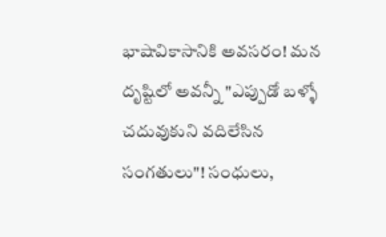భాషావికాసానికి అవసరం! మన దృష్టిలో అవన్నీ "ఎప్పుడో బళ్ళో చదువుకుని వదిలేసిన సంగతులు"! సంధులు,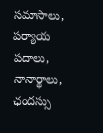సమాసాలు, పర్యాయ పదాలు, నానార్థాలు, ఛందస్సు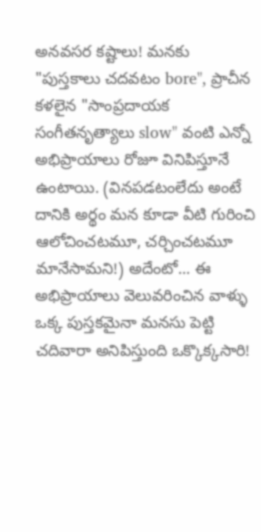అనవసర కష్టాలు! మనకు "పుస్తకాలు చదవటం bore", ప్రాచీన కళలైన "సాంప్రదాయక సంగీతనృత్యాలు slow" వంటి ఎన్నో అభిప్రాయాలు రోజూ వినిపిస్తూనే ఉంటాయి. (వినపడటంలేదు అంటే దానికి అర్థం మన కూడా వీటి గురించి ఆలోచించటమూ, చర్చించటమూ మానేసామని!) అదేంటో... ఈ అభిప్రాయాలు వెలువరించిన వాళ్ళు ఒక్క పుస్తకమైనా మనసు పెట్టి చదివారా అనిపిస్తుంది ఒక్కొక్కసారి!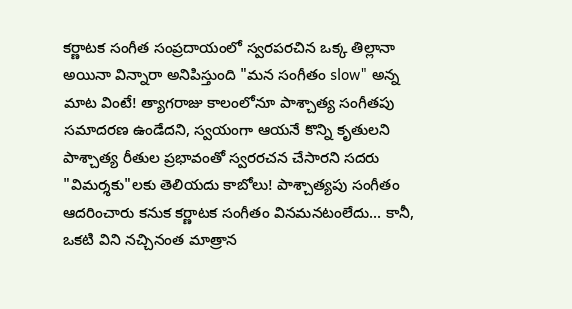కర్ణాటక సంగీత సంప్రదాయంలో స్వరపరచిన ఒక్క తిల్లానా అయినా విన్నారా అనిపిస్తుంది "మన సంగీతం slow" అన్న మాట వింటే! త్యాగరాజు కాలంలోనూ పాశ్చాత్య సంగీతపు సమాదరణ ఉండేదని, స్వయంగా ఆయనే కొన్ని కృతులని పాశ్చాత్య రీతుల ప్రభావంతో స్వరరచన చేసారని సదరు "విమర్శకు"లకు తెలియదు కాబోలు! పాశ్చాత్యపు సంగీతం ఆదరించారు కనుక కర్ణాటక సంగీతం వినమనటంలేదు... కానీ, ఒకటి విని నచ్చినంత మాత్రాన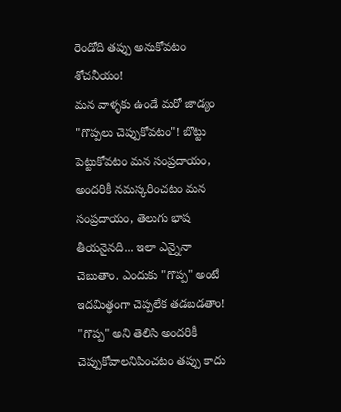రెండోది తప్పు అనుకోవటం శోచనీయం!
మన వాళ్ళకు ఉండే మరో జాడ్యం "గొప్పలు చెప్పుకోవటం"! బొట్టు పెట్టుకోవటం మన సంప్రదాయం, అందరికీ నమస్కరించటం మన సంప్రదాయం, తెలుగు భాష తీయనైనది... ఇలా ఎన్నైనా చెబుతాం. ఎందుకు "గొప్ప" అంటే ఇదమిత్థంగా చెప్పలేక తడబడతాం! "గొప్ప" అని తెలిసి అందరికీ చెప్పుకోవాలనిపించటం తప్పు కాదు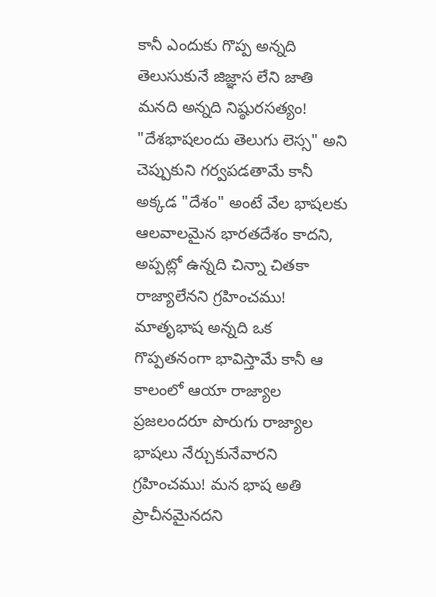కానీ ఎందుకు గొప్ప అన్నది తెలుసుకునే జిజ్ఞాస లేని జాతి మనది అన్నది నిష్ఠురసత్యం! "దేశభాషలందు తెలుగు లెస్స" అని చెప్పుకుని గర్వపడతామే కానీ అక్కడ "దేశం" అంటే వేల భాషలకు ఆలవాలమైన భారతదేశం కాదని, అప్పట్లో ఉన్నది చిన్నా చితకా రాజ్యాలేనని గ్రహించము! మాతృభాష అన్నది ఒక గొప్పతనంగా భావిస్తామే కానీ ఆ కాలంలో ఆయా రాజ్యాల ప్రజలందరూ పొరుగు రాజ్యాల భాషలు నేర్చుకునేవారని గ్రహించము! మన భాష అతి ప్రాచీనమైనదని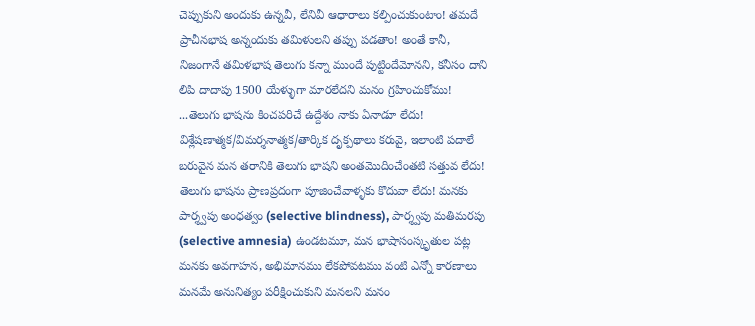చెప్పుకుని అందుకు ఉన్నవీ, లేనివీ ఆధారాలు కల్పించుకుంటాం! తమదే ప్రాచీనభాష అన్నందుకు తమిళులని తప్పు పడతాం! అంతే కానీ, నిజంగానే తమిళభాష తెలుగు కన్నా ముందే పుట్టిందేమోనని, కనీసం దాని లిపి దాదాపు 1500 యేళ్ళుగా మారలేదని మనం గ్రహించుకోము! ...తెలుగు భాషను కించపరిచే ఉద్దేశం నాకు ఏనాడూ లేదు! విశ్లేషణాత్మక/విమర్శనాత్మక/తార్కిక దృక్పథాలు కరువై, ఇలాంటి పదాలే బరువైన మన తరానికి తెలుగు భాషని అంతమొదించేంతటి సత్తువ లేదు! తెలుగు భాషను ప్రాణప్రదంగా పూజించేవాళ్ళకు కొదువా లేదు! మనకు పార్శ్వపు అంధత్వం (selective blindness), పార్శ్వపు మతిమరపు (selective amnesia) ఉండటమూ, మన భాషాసంస్కృతుల పట్ల మనకు అవగాహన, అభిమానము లేకపోవటము వంటి ఎన్నో కారణాలు మనమే అనునిత్యం పరీక్షించుకుని మనలని మనం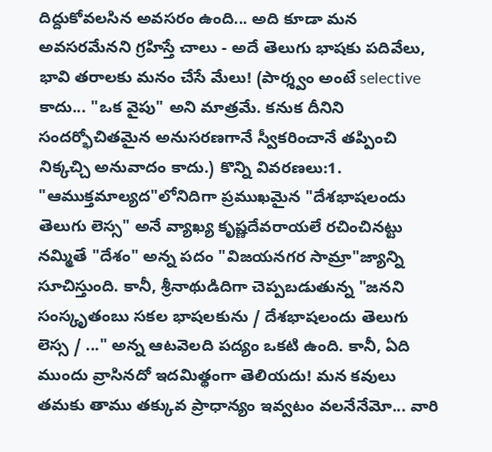దిద్దుకోవలసిన అవసరం ఉంది... అది కూడా మన అవసరమేనని గ్రహిస్తే చాలు - అదే తెలుగు భాషకు పదివేలు, భావి తరాలకు మనం చేసే మేలు! (పార్శ్వం అంటే selective కాదు... "ఒక వైపు" అని మాత్రమే. కనుక దీనిని సందర్భోచితమైన అనుసరణగానే స్వీకరించానే తప్పించి నిక్కచ్చి అనువాదం కాదు.) కొన్ని వివరణలు:1. "ఆముక్తమాల్యద"లోనిదిగా ప్రముఖమైన "దేశభాషలందు తెలుగు లెస్స" అనే వ్యాఖ్య కృష్ణదేవరాయలే రచించినట్టు నమ్మితే "దేశం" అన్న పదం "విజయనగర సామ్రా"జ్యాన్ని సూచిస్తుంది. కానీ, శ్రీనాథుడిదిగా చెప్పబడుతున్న "జనని సంస్కృతంబు సకల భాషలకును / దేశభాషలందు తెలుగు లెస్స / ..." అన్న ఆటవెలది పద్యం ఒకటి ఉంది. కానీ, ఏది ముందు వ్రాసినదో ఇదమిత్థంగా తెలియదు! మన కవులు తమకు తాము తక్కువ ప్రాధాన్యం ఇవ్వటం వలనేనేమో... వారి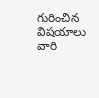గురించిన విషయాలు వారి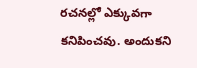రచనల్లో ఎక్కువగా కనిపించవు. అందుకని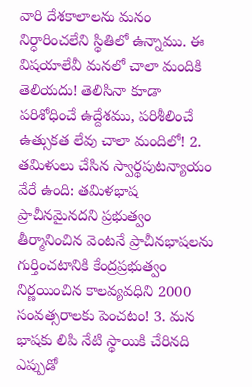వారి దేశకాలాలను మనం నిర్ధారించలేని స్థితిలో ఉన్నాము. ఈ విషయాలేవీ మనలో చాలా మందికి తెలియదు! తెలిసినా కూడా పరిశోధించే ఉద్దేశము, పరిశీలించే ఉత్సుకత లేవు చాలా మందిలో! 2. తమిళులు చేసిన స్వార్థపుటన్యాయం వేరే ఉంది: తమిళభాష ప్రాచీనమైనదని ప్రభుత్వం తీర్మానించిన వెంటనే ప్రాచీనభాషలను గుర్తించటానికి కేంద్రప్రభుత్వం నిర్ణయించిన కాలవ్యవధిని 2000 సంవత్సరాలకు పెంచటం! 3. మన భాషకు లిపి నేటి స్థాయికి చేరినది ఎప్పుడో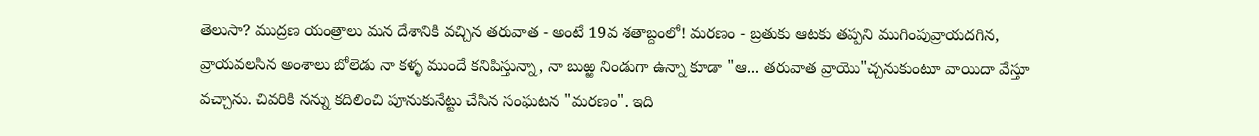తెలుసా? ముద్రణ యంత్రాలు మన దేశానికి వచ్చిన తరువాత - అంటే 19వ శతాబ్దంలో! మరణం - బ్రతుకు ఆటకు తప్పని ముగింపువ్రాయదగిన, వ్రాయవలసిన అంశాలు బోలెడు నా కళ్ళ ముందే కనిపిస్తున్నా, నా బుఱ్ఱ నిండుగా ఉన్నా కూడా "ఆ... తరువాత వ్రాయొ"చ్చనుకుంటూ వాయిదా వేస్తూ వచ్చాను. చివరికి నన్ను కదిలించి పూనుకునేట్టు చేసిన సంఘటన "మరణం". ఇది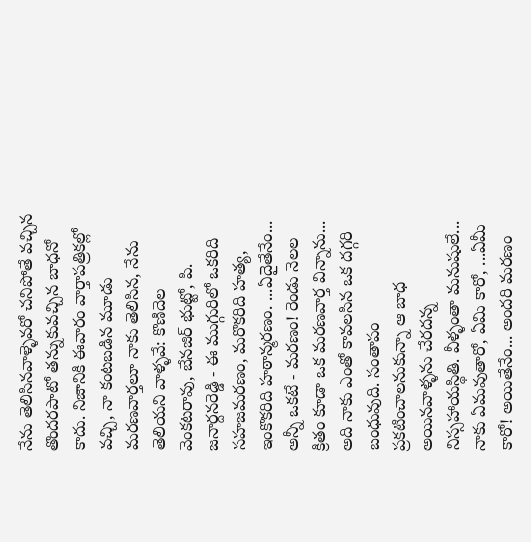నేను తెలిసినవాళ్ళెవరో చనిపోతే వచ్చిన తొందరపాటో తన్నుకువచ్చిన బాధనో కాదు. నిజానికి ఈవారం వార్తాపత్రికల్లో వచ్చి, నా కంటబడిన మూడు మరణవార్తలూ నాకు తెలిసిన, నేను తెలియని వాళ్ళవే: కొణిదెల వెంకటరావు, బేనజిర్ భుట్టో, పి. జనార్దనరెడ్డి - ఈ ముగ్గురిలో ఒకరిది సహజమరణం, మరొకరిది హత్య, ఇంకొకరిది హఠాన్మరణం. ...ఏదైతేనేం... అన్నీ ఒకటే - మరణం! రెండు నెలల క్రితం కూడా ఒక మరణవార్త విన్నాను... అది నాకు ఎంతో కావలసిన ఒక దగ్గరి బంధువుది. సంతాపం ప్రకటించాలనుకున్నా ఆ బాధ అయినవాళ్ళను చేరదన్న నిస్సహాయస్థితి. వీళ్ళంతా మనుషులే... నాకు ఏమవుతారో, ఏమి కారో, ...ఏమీ కారో! అయితేనేం... అందరి మరణం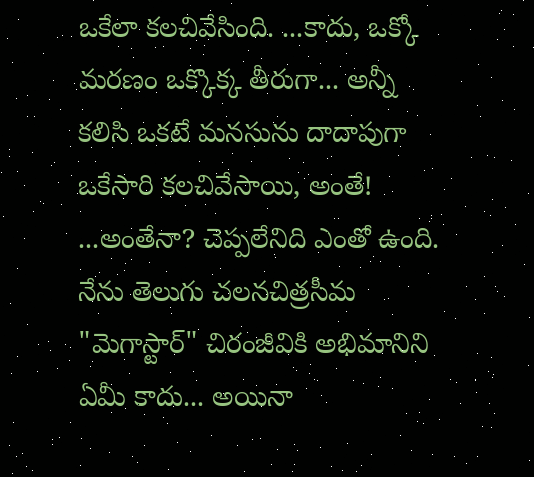ఒకేలా కలచివేసింది. ...కాదు, ఒక్కో మరణం ఒక్కొక్క తీరుగా... అన్నీ కలిసి ఒకటే మనసును దాదాపుగా ఒకేసారి కలచివేసాయి, అంతే! ...అంతేనా? చెప్పలేనిది ఎంతో ఉంది. నేను తెలుగు చలనచిత్రసీమ "మెగాస్టార్" చిరంజీవికి అభిమానిని ఏమీ కాదు... అయినా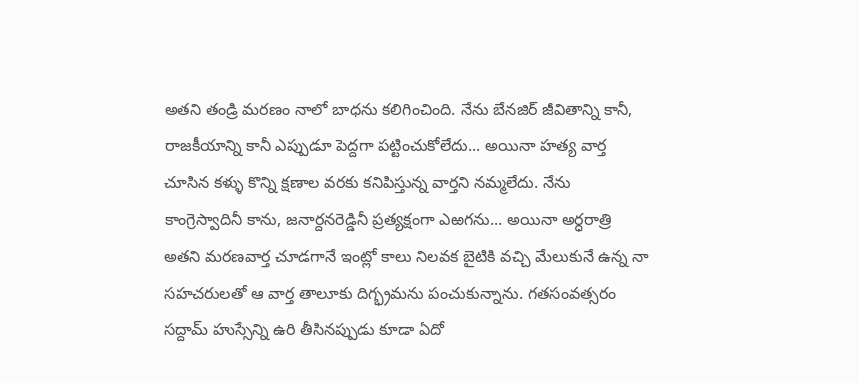అతని తండ్రి మరణం నాలో బాధను కలిగించింది. నేను బేనజిర్ జీవితాన్ని కానీ, రాజకీయాన్ని కానీ ఎప్పుడూ పెద్దగా పట్టించుకోలేదు... అయినా హత్య వార్త చూసిన కళ్ళు కొన్ని క్షణాల వరకు కనిపిస్తున్న వార్తని నమ్మలేదు. నేను కాంగ్రెస్వాదినీ కాను, జనార్దనరెడ్డినీ ప్రత్యక్షంగా ఎఱగను... అయినా అర్ధరాత్రి అతని మరణవార్త చూడగానే ఇంట్లో కాలు నిలవక బైటికి వచ్చి మేలుకునే ఉన్న నా సహచరులతో ఆ వార్త తాలూకు దిగ్భ్రమను పంచుకున్నాను. గతసంవత్సరం సద్దామ్ హుస్సేన్ని ఉరి తీసినప్పుడు కూడా ఏదో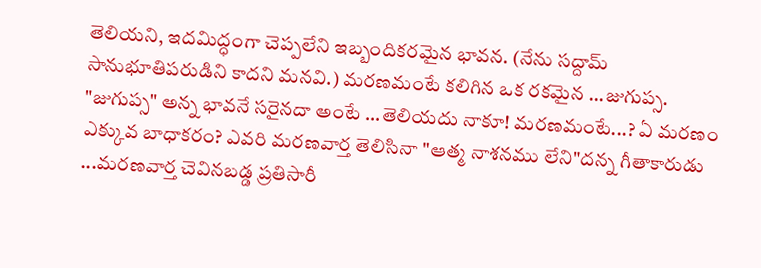తెలియని, ఇదమిద్ధంగా చెప్పలేని ఇబ్బందికరమైన భావన. (నేను సద్దామ్ సానుభూతిపరుడిని కాదని మనవి.) మరణమంటే కలిగిన ఒక రకమైన ...జుగుప్స. "జుగుప్స" అన్న భావనే సరైనదా అంటే ...తెలియదు నాకూ! మరణమంటే...? ఏ మరణం ఎక్కువ బాధాకరం? ఎవరి మరణవార్త తెలిసినా "ఆత్మ నాశనము లేని"దన్న గీతాకారుడు ...మరణవార్త చెవినబడ్డ ప్రతిసారీ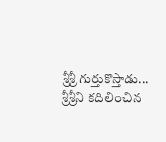శ్రీశ్రీ గుర్తుకొస్తాడు... శ్రీశ్రీని కదిలించిన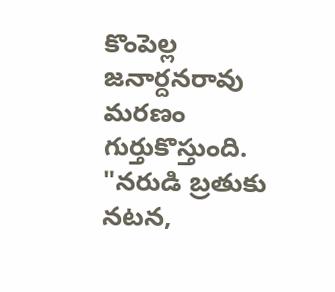కొంపెల్ల జనార్దనరావు మరణం గుర్తుకొస్తుంది. "నరుడి బ్రతుకు నటన,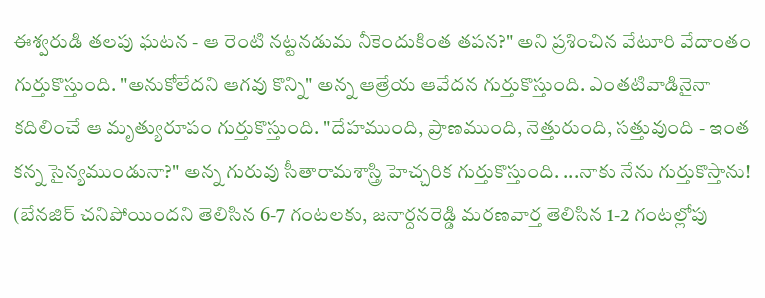ఈశ్వరుడి తలపు ఘటన - ఆ రెంటి నట్టనడుమ నీకెందుకింత తపన?" అని ప్రశించిన వేటూరి వేదాంతం గుర్తుకొస్తుంది. "అనుకోలేదని ఆగవు కొన్ని" అన్న ఆత్రేయ ఆవేదన గుర్తుకొస్తుంది. ఎంతటివాడినైనా కదిలించే ఆ మృత్యురూపం గుర్తుకొస్తుంది. "దేహముంది, ప్రాణముంది, నెత్తురుంది, సత్తువుంది - ఇంత కన్న సైన్యముండునా?" అన్న గురువు సీతారామశాస్త్రి హెచ్చరిక గుర్తుకొస్తుంది. ...నాకు నేను గుర్తుకొస్తాను! (బేనజిర్ చనిపోయిందని తెలిసిన 6-7 గంటలకు, జనార్దనరెడ్డి మరణవార్త తెలిసిన 1-2 గంటల్లోపు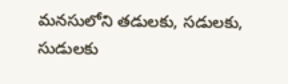మనసులోని తడులకు, సడులకు, సుడులకు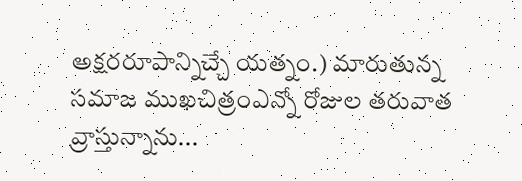అక్షరరూపాన్నిచ్చే యత్నం.) మారుతున్న సమాజ ముఖచిత్రంఎన్నో రోజుల తరువాత వ్రాస్తున్నాను...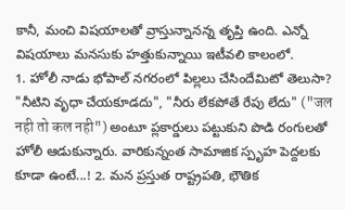కానీ, మంచి విషయాలతో వ్రాస్తున్నానన్న తృప్తి ఉంది. ఎన్నో విషయాలు మనసుకు హత్తుకున్నాయి ఇటీవలి కాలంలో.
1. హోలీ నాడు భోపాల్ నగరంలో పిల్లలు చేసిందేమిటో తెలుసా? "నీటిని వృధా చేయకూడదు", "నీరు లేకపోతే రేపు లేదు" ("जल नही तो कल नही") అంటూ ప్లకార్డులు పట్టుకుని పొడి రంగులతో హోలీ ఆడుకున్నారు. వారికున్నంత సామాజిక స్పృహ పెద్దలకు కూడా ఉంటే...! 2. మన ప్రస్తుత రాష్ట్రపతి, భౌతిక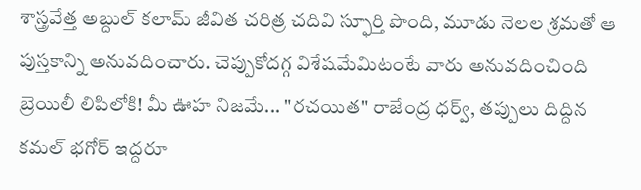శాస్త్రవేత్త అబ్దుల్ కలామ్ జీవిత చరిత్ర చదివి స్ఫూర్తి పొంది, మూడు నెలల శ్రమతో ఆ పుస్తకాన్ని అనువదించారు. చెప్పుకోదగ్గ విశేషమేమిటంటే వారు అనువదించింది బ్రెయిలీ లిపిలోకి! మీ ఊహ నిజమే... "రచయిత" రాజేంద్ర ధర్వ్, తప్పులు దిద్దిన కమల్ భగోర్ ఇద్దరూ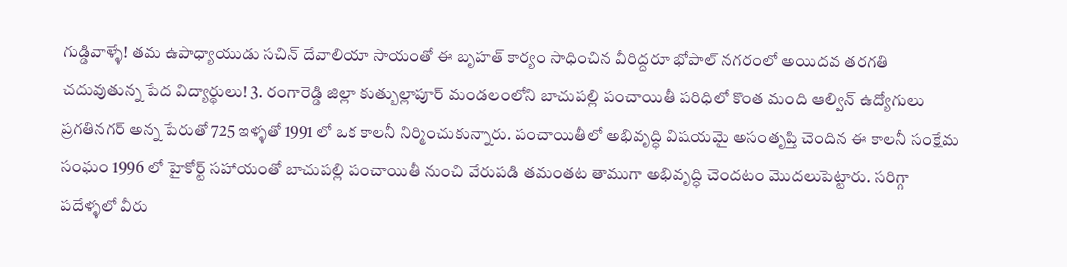గుడ్డివాళ్ళే! తమ ఉపాధ్యాయుడు సచిన్ దేవాలియా సాయంతో ఈ బృహత్ కార్యం సాధించిన వీరిద్దరూ భోపాల్ నగరంలో అయిదవ తరగతి చదువుతున్న పేద విద్యార్థులు! 3. రంగారెడ్డి జిల్లా కుత్బుల్లాపూర్ మండలంలోని బాచుపల్లి పంచాయితీ పరిధిలో కొంత మంది ఆల్విన్ ఉద్యోగులు ప్రగతినగర్ అన్న పేరుతో 725 ఇళ్ళతో 1991 లో ఒక కాలనీ నిర్మించుకున్నారు. పంచాయితీలో అభివృద్ధి విషయమై అసంతృప్తి చెందిన ఈ కాలనీ సంక్షేమ సంఘం 1996 లో హైకోర్ట్ సహాయంతో బాచుపల్లి పంచాయితీ నుంచి వేరుపడి తమంతట తాముగా అభివృద్ధి చెందటం మొదలుపెట్టారు. సరిగ్గా పదేళ్ళలో వీరు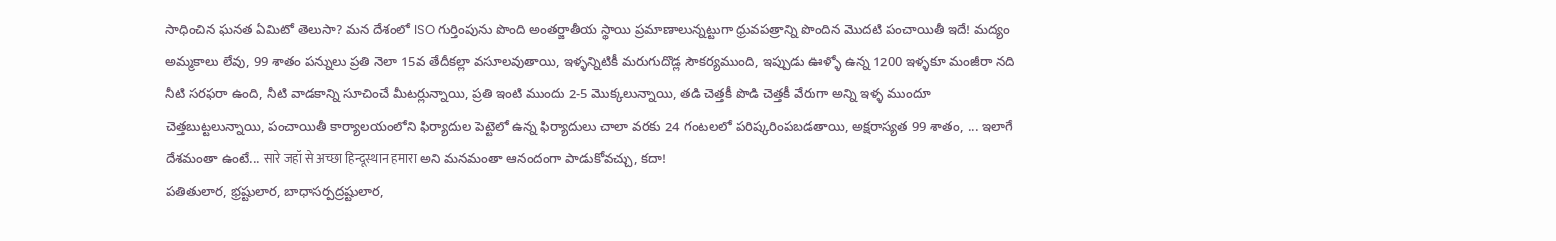సాధించిన ఘనత ఏమిటో తెలుసా? మన దేశంలో ISO గుర్తింపును పొంది అంతర్జాతీయ స్థాయి ప్రమాణాలున్నట్టుగా ధ్రువపత్రాన్ని పొందిన మొదటి పంచాయితీ ఇదే! మద్యం అమ్మకాలు లేవు, 99 శాతం పన్నులు ప్రతి నెలా 15వ తేదీకల్లా వసూలవుతాయి, ఇళ్ళన్నిటికీ మరుగుదొడ్ల సౌకర్యముంది, ఇప్పుడు ఊళ్ళో ఉన్న 1200 ఇళ్ళకూ మంజీరా నది నీటి సరఫరా ఉంది, నీటి వాడకాన్ని సూచించే మీటర్లున్నాయి, ప్రతి ఇంటి ముందు 2-5 మొక్కలున్నాయి, తడి చెత్తకీ పొడి చెత్తకీ వేరుగా అన్ని ఇళ్ళ ముందూ చెత్తబుట్టలున్నాయి, పంచాయితీ కార్యాలయంలోని ఫిర్యాదుల పెట్టెలో ఉన్న ఫిర్యాదులు చాలా వరకు 24 గంటలలో పరిష్కరింపబడతాయి, అక్షరాస్యత 99 శాతం, ... ఇలాగే దేశమంతా ఉంటే... सारे जहॉ से अच्छा हिन्दूस्थान हमारा అని మనమంతా ఆనందంగా పాడుకోవచ్చు, కదా!
పతితులార, భ్రష్టులార, బాధాసర్పద్రష్టులార,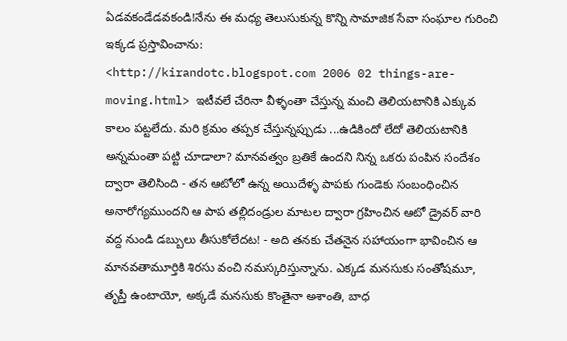ఏడవకండేడవకండి!నేను ఈ మధ్య తెలుసుకున్న కొన్ని సామాజిక సేవా సంఘాల గురించి ఇక్కడ ప్రస్తావించాను:
<http://kirandotc.blogspot.com 2006 02 things-are-moving.html> ఇటీవలే చేరినా వీళ్ళంతా చేస్తున్న మంచి తెలియటానికి ఎక్కువ కాలం పట్టలేదు. మరి క్రమం తప్పక చేస్తున్నప్పుడు ...ఉడికిందో లేదో తెలియటానికి అన్నమంతా పట్టి చూడాలా? మానవత్వం బ్రతికే ఉందని నిన్న ఒకరు పంపిన సందేశం ద్వారా తెలిసింది - తన ఆటోలో ఉన్న అయిదేళ్ళ పాపకు గుండెకు సంబంధించిన అనారోగ్యముందని ఆ పాప తల్లిదండ్రుల మాటల ద్వారా గ్రహించిన ఆటో డ్రైవర్ వారి వద్ద నుండి డబ్బులు తీసుకోలేదట! - అది తనకు చేతనైన సహాయంగా భావించిన ఆ మానవతామూర్తికి శిరసు వంచి నమస్కరిస్తున్నాను. ఎక్కడ మనసుకు సంతోషమూ, తృప్తీ ఉంటాయో, అక్కడే మనసుకు కొంతైనా అశాంతి, బాధ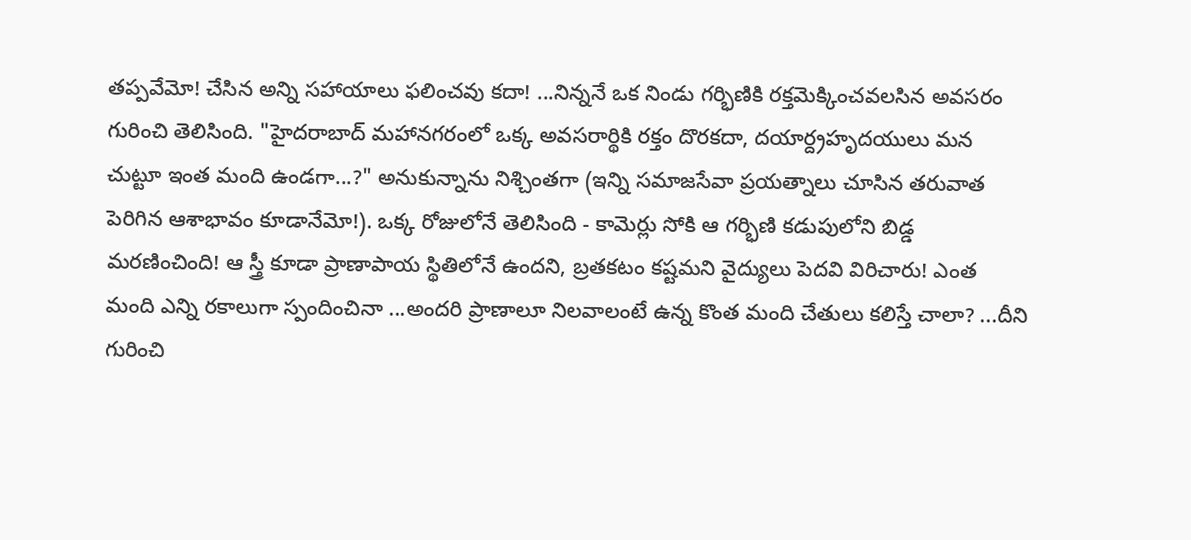తప్పవేమో! చేసిన అన్ని సహాయాలు ఫలించవు కదా! ...నిన్ననే ఒక నిండు గర్భిణికి రక్తమెక్కించవలసిన అవసరం గురించి తెలిసింది. "హైదరాబాద్ మహానగరంలో ఒక్క అవసరార్థికి రక్తం దొరకదా, దయార్ద్రహృదయులు మన చుట్టూ ఇంత మంది ఉండగా...?" అనుకున్నాను నిశ్చింతగా (ఇన్ని సమాజసేవా ప్రయత్నాలు చూసిన తరువాత పెరిగిన ఆశాభావం కూడానేమో!). ఒక్క రోజులోనే తెలిసింది - కామెర్లు సోకి ఆ గర్భిణి కడుపులోని బిడ్డ మరణించింది! ఆ స్త్రీ కూడా ప్రాణాపాయ స్థితిలోనే ఉందని, బ్రతకటం కష్టమని వైద్యులు పెదవి విరిచారు! ఎంత మంది ఎన్ని రకాలుగా స్పందించినా ...అందరి ప్రాణాలూ నిలవాలంటే ఉన్న కొంత మంది చేతులు కలిస్తే చాలా? ...దీని గురించి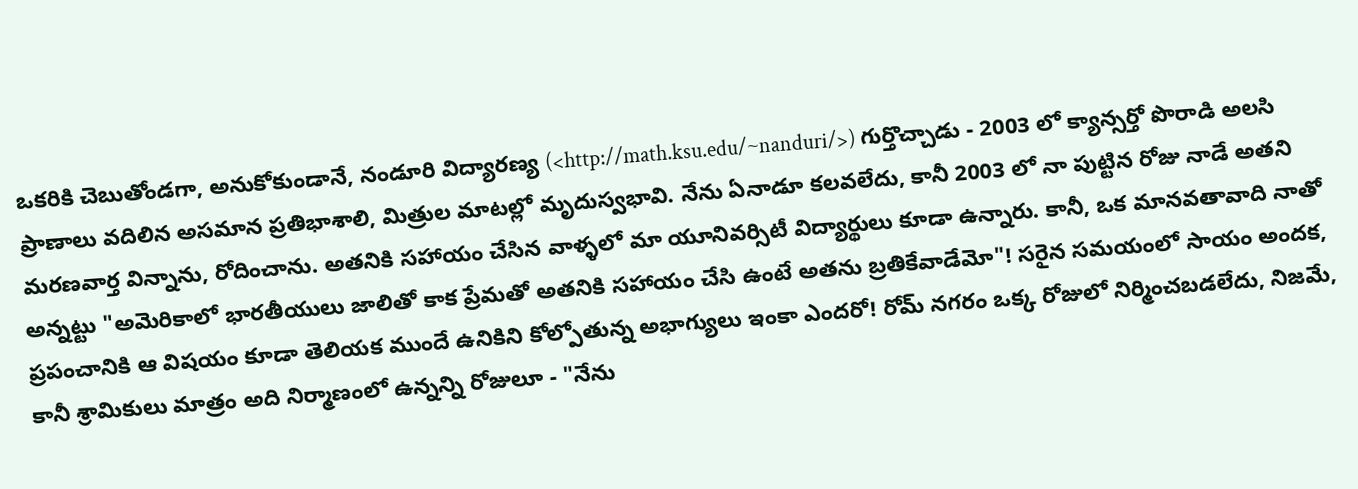ఒకరికి చెబుతోండగా, అనుకోకుండానే, నండూరి విద్యారణ్య (<http://math.ksu.edu/~nanduri/>) గుర్తొచ్చాడు - 2003 లో క్యాన్సర్తో పొరాడి అలసి ప్రాణాలు వదిలిన అసమాన ప్రతిభాశాలి, మిత్రుల మాటల్లో మృదుస్వభావి. నేను ఏనాడూ కలవలేదు, కానీ 2003 లో నా పుట్టిన రోజు నాడే అతని మరణవార్త విన్నాను, రోదించాను. అతనికి సహాయం చేసిన వాళ్ళలో మా యూనివర్సిటీ విద్యార్థులు కూడా ఉన్నారు. కానీ, ఒక మానవతావాది నాతో అన్నట్టు "అమెరికాలో భారతీయులు జాలితో కాక ప్రేమతో అతనికి సహాయం చేసి ఉంటే అతను బ్రతికేవాడేమో"! సరైన సమయంలో సాయం అందక, ప్రపంచానికి ఆ విషయం కూడా తెలియక ముందే ఉనికిని కోల్పోతున్న అభాగ్యులు ఇంకా ఎందరో! రోమ్ నగరం ఒక్క రోజులో నిర్మించబడలేదు, నిజమే, కానీ శ్రామికులు మాత్రం అది నిర్మాణంలో ఉన్నన్ని రోజులూ - "నేను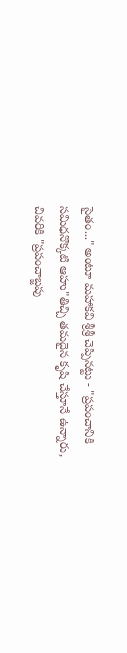సైతం..." అంటూ మహాకవి శ్రీశ్రీ చెప్పినట్టు - "ప్రపంచానికి సమిధనొక్కటి ఆహు"తిచ్చి తమదైన కృషి చేస్తూనే ఉన్నారు, చివరికి "ప్రపంచాబ్జపు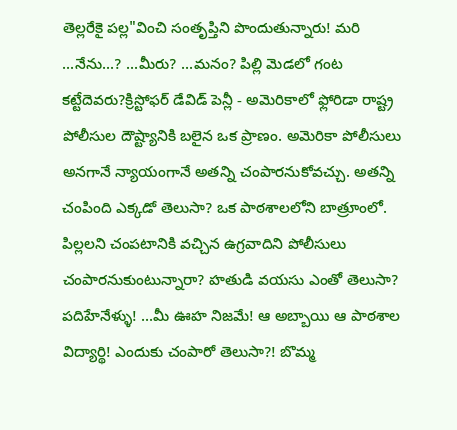తెల్లరేకై పల్ల"వించి సంతృప్తిని పొందుతున్నారు! మరి ...నేను...? ...మీరు? ...మనం? పిల్లి మెడలో గంట కట్టేదెవరు?క్రిస్టోఫర్ డేవిడ్ పెన్లీ - అమెరికాలో ఫ్లోరిడా రాష్ట్ర పోలీసుల దౌష్ట్యానికి బలైన ఒక ప్రాణం. అమెరికా పోలీసులు అనగానే న్యాయంగానే అతన్ని చంపారనుకోవచ్చు. అతన్ని చంపింది ఎక్కడో తెలుసా? ఒక పాఠశాలలోని బాత్రూంలో. పిల్లలని చంపటానికి వచ్చిన ఉగ్రవాదిని పోలీసులు చంపారనుకుంటున్నారా? హతుడి వయసు ఎంతో తెలుసా? పదిహేనేళ్ళు! ...మీ ఊహ నిజమే! ఆ అబ్బాయి ఆ పాఠశాల విద్యార్థి! ఎందుకు చంపారో తెలుసా?! బొమ్మ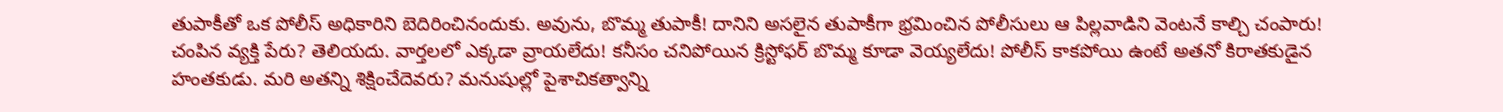తుపాకీతో ఒక పోలీస్ అధికారిని బెదిరించినందుకు. అవును, బొమ్మ తుపాకీ! దానిని అసలైన తుపాకీగా భ్రమించిన పోలీసులు ఆ పిల్లవాడిని వెంటనే కాల్చి చంపారు! చంపిన వ్యక్తి పేరు? తెలియదు. వార్తలలో ఎక్కడా వ్రాయలేదు! కనీసం చనిపోయిన క్రిస్టోఫర్ బొమ్మ కూడా వెయ్యలేదు! పోలీస్ కాకపోయి ఉంటే అతనో కిరాతకుడైన హంతకుడు. మరి అతన్ని శిక్షించేదెవరు? మనుషుల్లో పైశాచికత్వాన్ని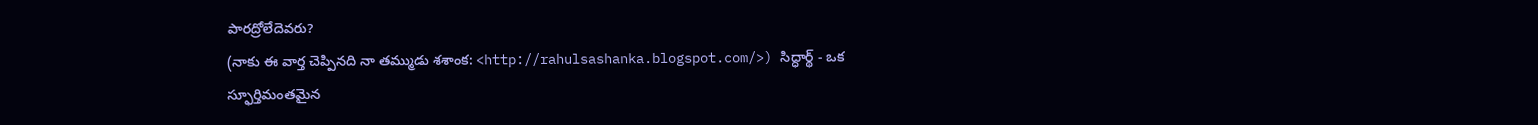పారద్రోలేదెవరు?
(నాకు ఈ వార్త చెప్పినది నా తమ్ముడు శశాంక: <http://rahulsashanka.blogspot.com/>) సిద్ధార్థ్ - ఒక స్ఫూర్తిమంతమైన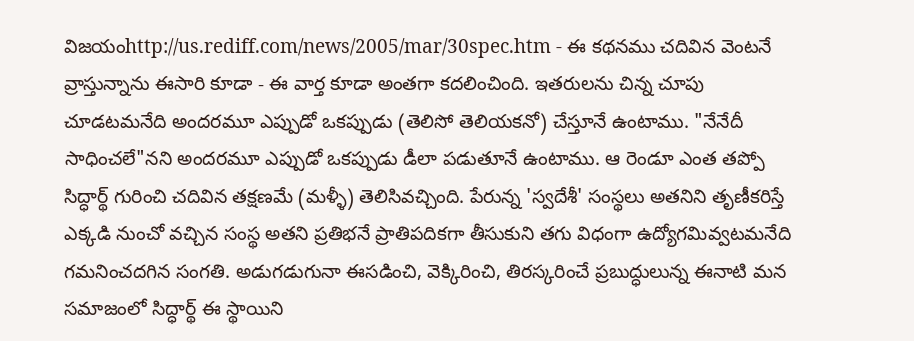విజయంhttp://us.rediff.com/news/2005/mar/30spec.htm - ఈ కథనము చదివిన వెంటనే వ్రాస్తున్నాను ఈసారి కూడా - ఈ వార్త కూడా అంతగా కదలించింది. ఇతరులను చిన్న చూపు చూడటమనేది అందరమూ ఎప్పుడో ఒకప్పుడు (తెలిసో తెలియకనో) చేస్తూనే ఉంటాము. "నేనేదీ సాధించలే"నని అందరమూ ఎప్పుడో ఒకప్పుడు డీలా పడుతూనే ఉంటాము. ఆ రెండూ ఎంత తప్పో సిద్ధార్థ్ గురించి చదివిన తక్షణమే (మళ్ళీ) తెలిసివచ్చింది. పేరున్న 'స్వదేశీ' సంస్థలు అతనిని తృణీకరిస్తే ఎక్కడి నుంచో వచ్చిన సంస్థ అతని ప్రతిభనే ప్రాతిపదికగా తీసుకుని తగు విధంగా ఉద్యోగమివ్వటమనేది గమనించదగిన సంగతి. అడుగడుగునా ఈసడించి, వెక్కిరించి, తిరస్కరించే ప్రబుద్ధులున్న ఈనాటి మన సమాజంలో సిద్ధార్థ్ ఈ స్థాయిని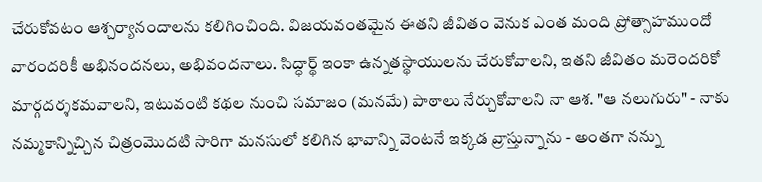చేరుకోవటం ఆశ్చర్యానందాలను కలిగించింది. విజయవంతమైన ఈతని జీవితం వెనుక ఎంత మంది ప్రోత్సాహముందో వారందరికీ అభినందనలు, అభివందనాలు. సిద్ధార్థ్ ఇంకా ఉన్నతస్థాయులను చేరుకోవాలని, ఇతని జీవితం మరెందరికో మార్గదర్శకమవాలని, ఇటువంటి కథల నుంచి సమాజం (మనమే) పాఠాలు నేర్చుకోవాలని నా ఆశ. "ఆ నలుగురు" - నాకు నమ్మకాన్నిచ్చిన చిత్రంమొదటి సారిగా మనసులో కలిగిన భావాన్ని వెంటనే ఇక్కడ వ్రాస్తున్నాను - అంతగా నన్ను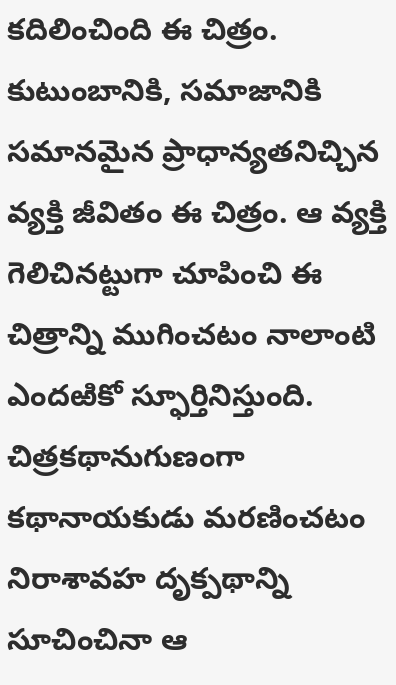కదిలించింది ఈ చిత్రం. కుటుంబానికి, సమాజానికి సమానమైన ప్రాధాన్యతనిచ్చిన వ్యక్తి జీవితం ఈ చిత్రం. ఆ వ్యక్తి గెలిచినట్టుగా చూపించి ఈ చిత్రాన్ని ముగించటం నాలాంటి ఎందఱికో స్ఫూర్తినిస్తుంది. చిత్రకథానుగుణంగా కథానాయకుడు మరణించటం నిరాశావహ దృక్పథాన్ని సూచించినా ఆ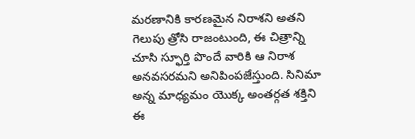మరణానికి కారణమైన నిరాశని అతని గెలుపు త్రోసి రాజంటుంది, ఈ చిత్రాన్ని చూసి స్ఫూర్తి పొందే వారికి ఆ నిరాశ అనవసరమని అనిపింపజేస్తుంది. సినిమా అన్న మాధ్యమం యొక్క అంతర్గత శక్తిని ఈ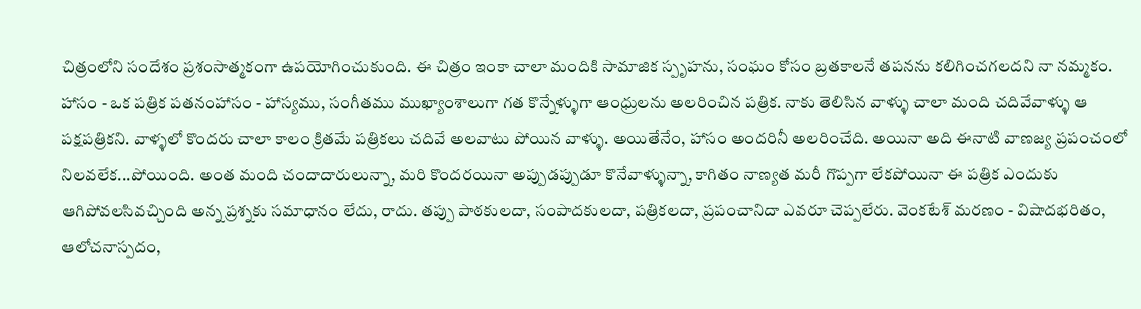చిత్రంలోని సందేశం ప్రశంసాత్మకంగా ఉపయోగించుకుంది. ఈ చిత్రం ఇంకా చాలా మందికి సామాజిక స్పృహను, సంఘం కోసం బ్రతకాలనే తపనను కలిగించగలదని నా నమ్మకం. హాసం - ఒక పత్రిక పతనంహాసం - హాస్యము, సంగీతము ముఖ్యాంశాలుగా గత కొన్నేళ్ళుగా ఆంధ్రులను అలరించిన పత్రిక. నాకు తెలిసిన వాళ్ళు చాలా మంది చదివేవాళ్ళు ఆ పక్షపత్రికని. వాళ్ళలో కొందరు చాలా కాలం క్రితమే పత్రికలు చదివే అలవాటు పోయిన వాళ్ళు. అయితేనేం, హాసం అందరినీ అలరించేది. అయినా అది ఈనాటి వాణజ్య ప్రపంచంలో నిలవలేక...పోయింది. అంత మంది చందాదారులున్నా, మరి కొందరయినా అప్పుడప్పుడూ కొనేవాళ్ళున్నా, కాగితం నాణ్యత మరీ గొప్పగా లేకపోయినా ఈ పత్రిక ఎందుకు ఆగిపోవలసివచ్చింది అన్న ప్రశ్నకు సమాధానం లేదు, రాదు. తప్పు పాఠకులదా, సంపాదకులదా, పత్రికలదా, ప్రపంచానిదా ఎవరూ చెప్పలేరు. వెంకటేశ్ మరణం - విషాదభరితం, ఆలోచనాస్పదం,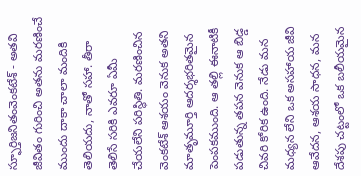స్ఫూర్తిజనితంవెంకటేశ్ - అతవి జీవితం గురించి అతను మరణించే ముందు దాకా చాలా మందికి తెలియదు, నాతో సహా. తీరా తెలిసే సరికి ఎవరూ ఏమీ చేయలేని పరిస్థితి. మరణించిన వెంకటేశ్ ఆశయం వెనుక అతని మాతృమూర్తి ఆదర్శభరితమైన పెంపకముంది. ఆ తల్లి ఈనాటికీ పడుతున్న తపన వెనుక ఆ బిడ్డ చివరి కోరిక ఉంది. నేడు మన మధ్యన లేని ఒక అసహాయ జీవి ఆవేదన, ఆశయ సాధన, మన దేశపు చట్టంలో ఒక బలీయమైన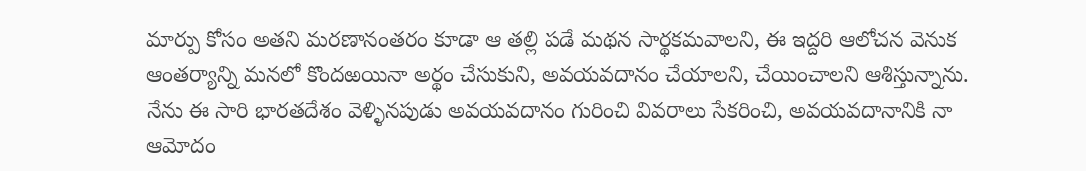మార్పు కోసం అతని మరణానంతరం కూడా ఆ తల్లి పడే మథన సార్థకమవాలని, ఈ ఇద్దరి ఆలోచన వెనుక ఆంతర్యాన్ని మనలో కొందఱయినా అర్థం చేసుకుని, అవయవదానం చేయాలని, చేయించాలని ఆశిస్తున్నాను. నేను ఈ సారి భారతదేశం వెళ్ళినపుడు అవయవదానం గురించి వివరాలు సేకరించి, అవయవదానానికి నా ఆమోదం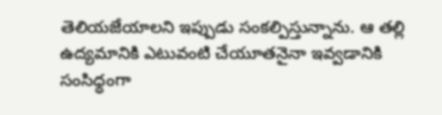తెలియజేయాలని ఇప్పుడు సంకల్పిస్తున్నాను. ఆ తల్లి ఉద్యమానికి ఎటువంటి చేయూతనైనా ఇవ్వడానికి సంసిధ్ధంగా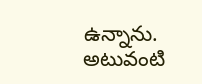ఉన్నాను. అటువంటి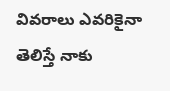వివరాలు ఎవరికైనా తెలిస్తే నాకు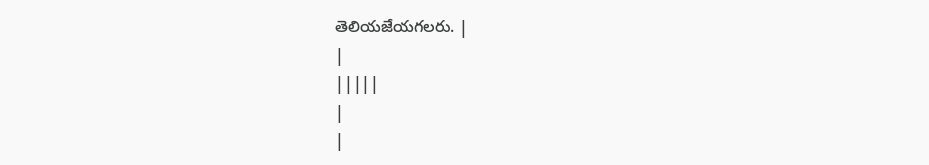తెలియజేయగలరు. |
|
|||||
|
|